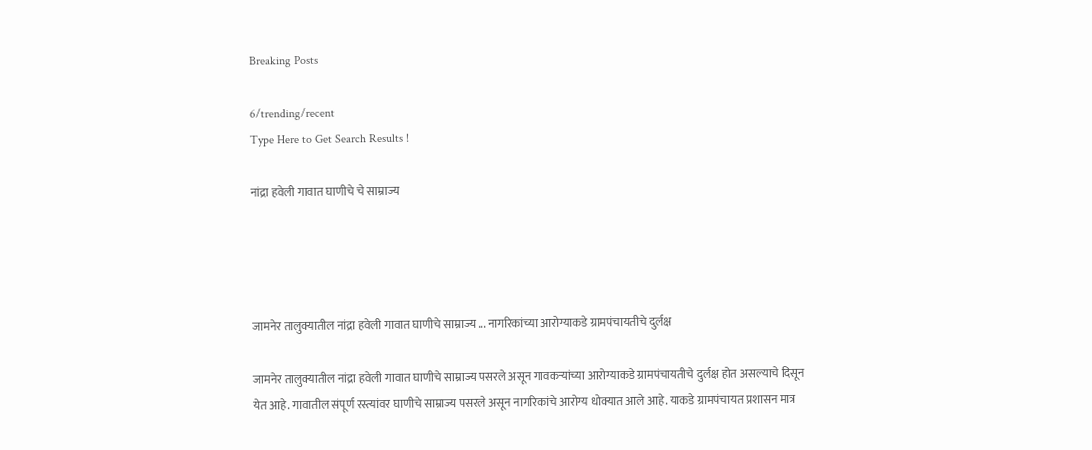Breaking Posts

6/trending/recent
Type Here to Get Search Results !

नांद्रा हवेली गावात घाणीचे चे साम्राज्य




जामनेर तालुक्यातील नांद्रा हवेली गावात घाणीचे साम्राज्य ... नागरिकांच्या आरोग्याकडे ग्रामपंचायतीचे दुर्लक्ष

जामनेर तालुक्यातील नांद्रा हवेली गावात घाणीचे साम्राज्य पसरले असून गावकऱ्यांच्या आरोग्याकडे ग्रामपंचायतीचे दुर्लक्ष होत असल्याचे दिसून येत आहे. गावातील संपूर्ण रस्त्यांवर घाणीचे साम्राज्य पसरले असून नागरिकांचे आरोग्य धोक्यात आले आहे. याकडे ग्रामपंचायत प्रशासन मात्र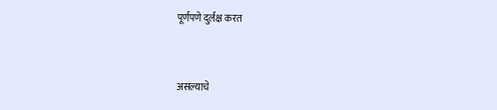पूर्णपणे दुर्लक्ष करत


असल्याचे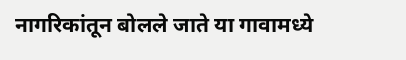नागरिकांतून बोलले जाते या गावामध्ये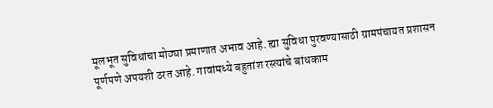मूलभूत सुविधांचा मोठ्या प्रमाणात अभाव आहे. ह्या सुविधा पुरवण्यासाठी ग्रामपंचायत प्रशासन पूर्णपणे अपयशी ठरत आहे. गावांमध्ये बहुतांश रस्त्यांचे बांधकाम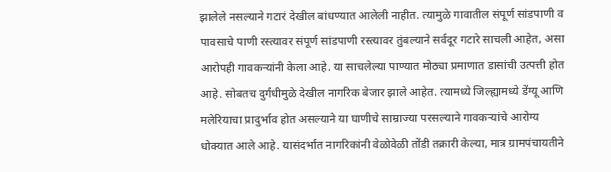झालेले नसल्याने गटारं देखील बांधण्यात आलेली नाहीत. त्यामुळे गावातील संपूर्ण सांडपाणी व पावसाचे पाणी रस्त्यावर संपूर्ण सांडपाणी रस्त्यावर तुंबल्याने सर्वदूर गटारे साचली आहेत, असा आरोपही गावकऱ्यांनी केला आहे. या साचलेल्या पाण्यात मोठ्या प्रमाणात डासांची उत्पत्ती होत आहे. सोबतच दुर्गंधीमुळे देखील नागरिक बेजार झाले आहेत. त्यामध्ये जिल्ह्यामध्ये डेंग्यू आणि मलेरियाचा प्रादुर्भाव होत असल्याने या घाणीचे साम्राज्या परसल्याने गावकऱ्यांचे आरोग्य धोक्यात आले आहे. यासंदर्भात नागरिकांनी वेळोवेळी तोंडी तक्रारी केल्या, मात्र ग्रामपंचायतीने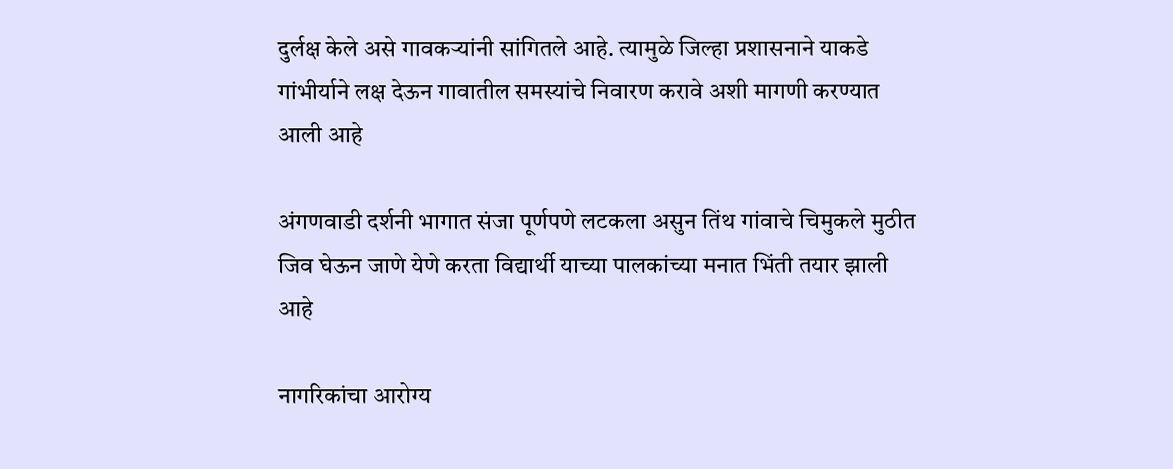दुर्लक्ष केले असे गावकऱ्यांनी सांगितले आहे. त्यामुळे जिल्हा प्रशासनाने याकडे गांभीर्याने लक्ष देऊन गावातील समस्यांचे निवारण करावे अशी मागणी करण्यात आली आहे

अंगणवाडी दर्शनी भागात संजा पूर्णपणे लटकला असुन तिंथ गांवाचे चिमुकले मुठीत जिव घेऊन जाणे येणे करता विद्यार्थी याच्या पालकांच्या मनात भिंती तयार झाली आहे

नागरिकांचा आरोग्य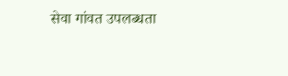सेवा गांवत उपलब्धता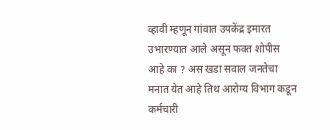व्हावी म्हणून गांवात उपकेंद्र इमारत उभारण्यात आले असून फक्त शोपीस आहे का ? अस खडा सवाल जनतेचा मनात येत आहे तिथ आरोग्य विभाग कडून कर्मचारी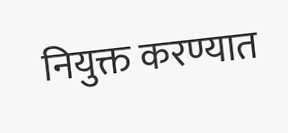नियुक्त करण्यात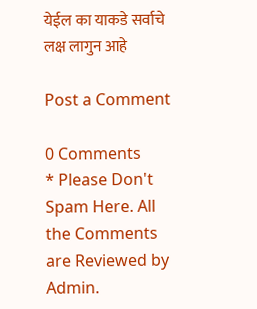येईल का याकडे सर्वाचे लक्ष लागुन आहे

Post a Comment

0 Comments
* Please Don't Spam Here. All the Comments are Reviewed by Admin.